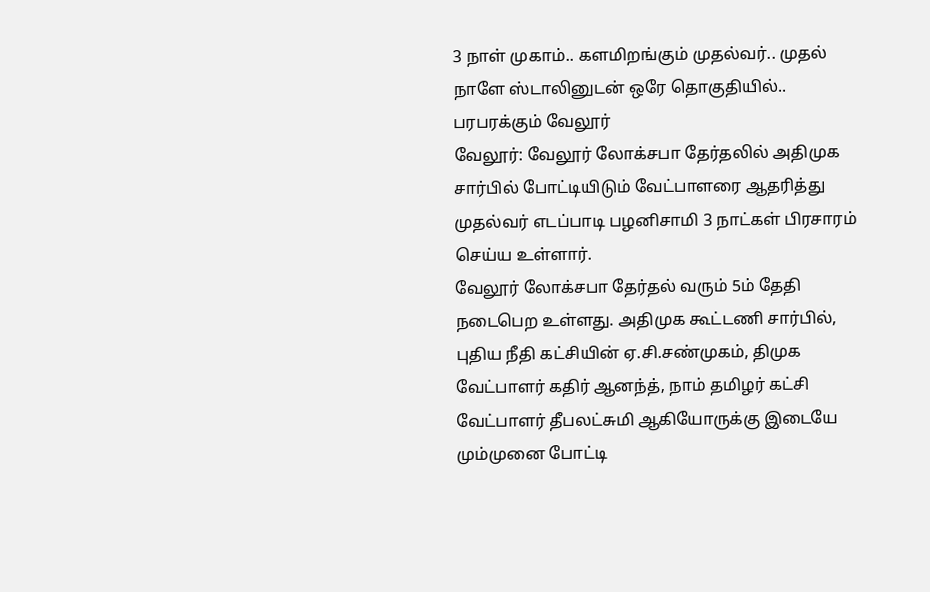3 நாள் முகாம்.. களமிறங்கும் முதல்வர்.. முதல் நாளே ஸ்டாலினுடன் ஒரே தொகுதியில்.. பரபரக்கும் வேலூர்
வேலூர்: வேலூர் லோக்சபா தேர்தலில் அதிமுக சார்பில் போட்டியிடும் வேட்பாளரை ஆதரித்து முதல்வர் எடப்பாடி பழனிசாமி 3 நாட்கள் பிரசாரம் செய்ய உள்ளார்.
வேலூர் லோக்சபா தேர்தல் வரும் 5ம் தேதி நடைபெற உள்ளது. அதிமுக கூட்டணி சார்பில், புதிய நீதி கட்சியின் ஏ.சி.சண்முகம், திமுக வேட்பாளர் கதிர் ஆனந்த், நாம் தமிழர் கட்சி வேட்பாளர் தீபலட்சுமி ஆகியோருக்கு இடையே மும்முனை போட்டி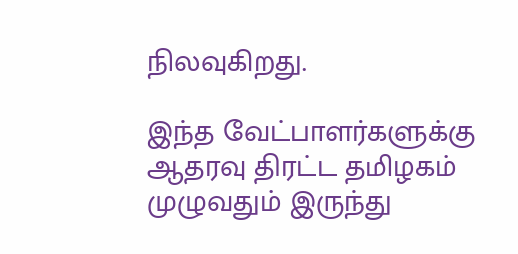நிலவுகிறது.

இந்த வேட்பாளர்களுக்கு ஆதரவு திரட்ட தமிழகம் முழுவதும் இருந்து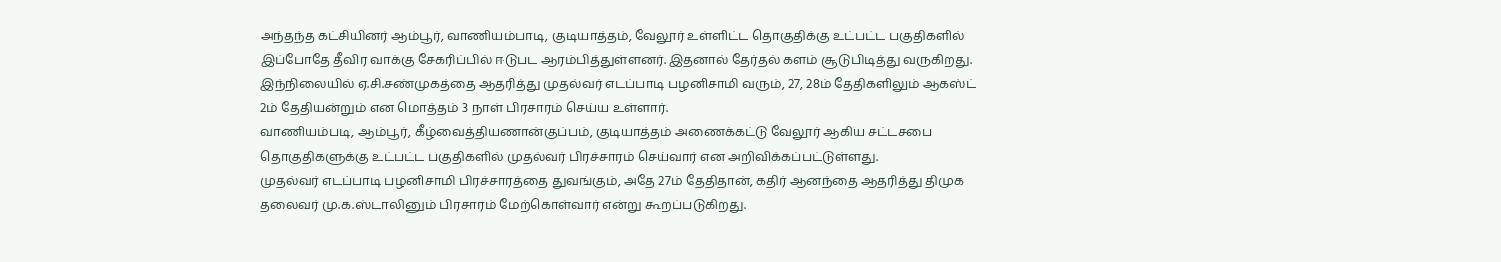அந்தந்த கட்சியினர் ஆம்பூர், வாணியம்பாடி, குடியாத்தம், வேலூர் உள்ளிட்ட தொகுதிக்கு உட்பட்ட பகுதிகளில் இப்போதே தீவிர வாக்கு சேகரிப்பில் ஈடுபட ஆரம்பித்துள்ளனர். இதனால் தேர்தல் களம் சூடுபிடித்து வருகிறது.
இந்நிலையில் ஏ.சி.சண்முகத்தை ஆதரித்து முதல்வர் எடப்பாடி பழனிசாமி வரும், 27, 28ம் தேதிகளிலும் ஆகஸ்ட் 2ம் தேதியன்றும் என மொத்தம் 3 நாள் பிரசாரம் செய்ய உள்ளார்.
வாணியம்படி, ஆம்பூர், கீழ்வைத்தியணான்குப்பம், குடியாத்தம் அணைக்கட்டு வேலூர் ஆகிய சட்டசபை தொகுதிகளுக்கு உட்பட்ட பகுதிகளில் முதல்வர் பிரச்சாரம் செய்வார் என அறிவிக்கப்பட்டுள்ளது.
முதல்வர் எடப்பாடி பழனிசாமி பிரச்சாரத்தை துவங்கும், அதே 27ம் தேதிதான், கதிர் ஆனந்தை ஆதரித்து திமுக தலைவர் மு.க.ஸ்டாலினும் பிரசாரம் மேற்கொள்வார் என்று கூறப்படுகிறது.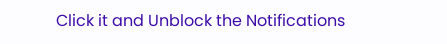Click it and Unblock the Notifications